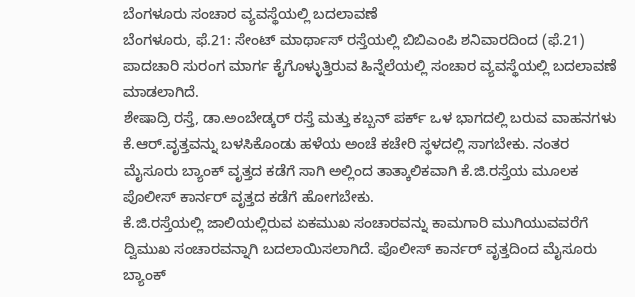ಬೆಂಗಳೂರು ಸಂಚಾರ ವ್ಯವಸ್ಥೆಯಲ್ಲಿ ಬದಲಾವಣೆ
ಬೆಂಗಳೂರು, ಫೆ.21: ಸೇಂಟ್ ಮಾರ್ಥಾಸ್ ರಸ್ತೆಯಲ್ಲಿ ಬಿಬಿಎಂಪಿ ಶನಿವಾರದಿಂದ (ಫೆ.21) ಪಾದಚಾರಿ ಸುರಂಗ ಮಾರ್ಗ ಕೈಗೊಳ್ಳುತ್ತಿರುವ ಹಿನ್ನೆಲೆಯಲ್ಲಿ ಸಂಚಾರ ವ್ಯವಸ್ಥೆಯಲ್ಲಿ ಬದಲಾವಣೆ ಮಾಡಲಾಗಿದೆ.
ಶೇಷಾದ್ರಿ ರಸ್ತೆ, ಡಾ.ಅಂಬೇಡ್ಕರ್ ರಸ್ತೆ ಮತ್ತು ಕಬ್ಬನ್ ಪರ್ಕ್ ಒಳ ಭಾಗದಲ್ಲಿ ಬರುವ ವಾಹನಗಳು ಕೆ.ಆರ್.ವೃತ್ತವನ್ನು ಬಳಸಿಕೊಂಡು ಹಳೆಯ ಅಂಚೆ ಕಚೇರಿ ಸ್ಥಳದಲ್ಲಿ ಸಾಗಬೇಕು. ನಂತರ ಮೈಸೂರು ಬ್ಯಾಂಕ್ ವೃತ್ತದ ಕಡೆಗೆ ಸಾಗಿ ಅಲ್ಲಿಂದ ತಾತ್ಕಾಲಿಕವಾಗಿ ಕೆ.ಜಿ.ರಸ್ತೆಯ ಮೂಲಕ ಪೊಲೀಸ್ ಕಾರ್ನರ್ ವೃತ್ತದ ಕಡೆಗೆ ಹೋಗಬೇಕು.
ಕೆ.ಜಿ.ರಸ್ತೆಯಲ್ಲಿ ಜಾಲಿಯಲ್ಲಿರುವ ಏಕಮುಖ ಸಂಚಾರವನ್ನು ಕಾಮಗಾರಿ ಮುಗಿಯುವವರೆಗೆ ದ್ವಿಮುಖ ಸಂಚಾರವನ್ನಾಗಿ ಬದಲಾಯಿಸಲಾಗಿದೆ. ಪೊಲೀಸ್ ಕಾರ್ನರ್ ವೃತ್ತದಿಂದ ಮೈಸೂರು ಬ್ಯಾಂಕ್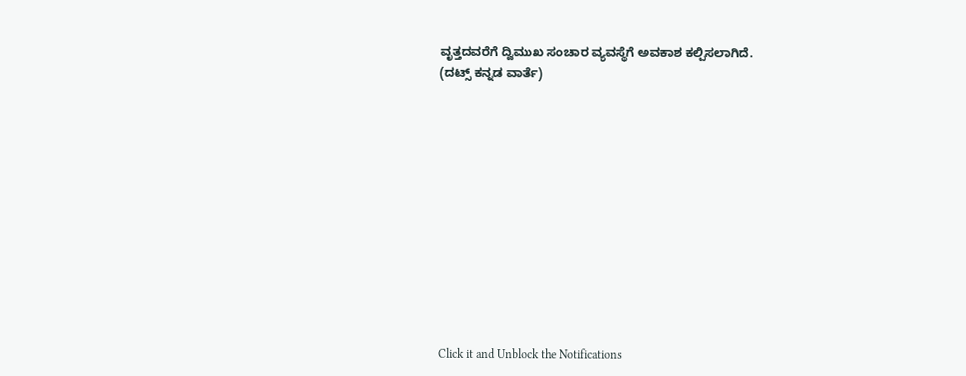ವೃತ್ತದವರೆಗೆ ದ್ವಿಮುಖ ಸಂಚಾರ ವ್ಯವಸ್ಥೆಗೆ ಅವಕಾಶ ಕಲ್ಪಿಸಲಾಗಿದೆ.
(ದಟ್ಸ್ ಕನ್ನಡ ವಾರ್ತೆ)












Click it and Unblock the Notifications